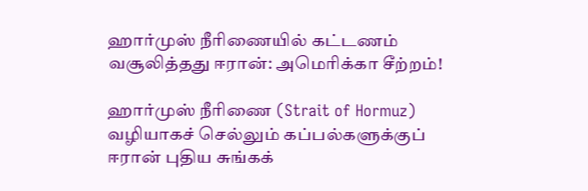ஹார்முஸ் நீரிணையில் கட்டணம் வசூலித்தது ஈரான்: அமெரிக்கா சீற்றம்!

ஹார்முஸ் நீரிணை (Strait of Hormuz) வழியாகச் செல்லும் கப்பல்களுக்குப் ஈரான் புதிய சுங்கக்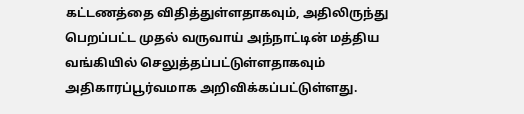கட்டணத்தை விதித்துள்ளதாகவும், அதிலிருந்து பெறப்பட்ட முதல் வருவாய் அந்நாட்டின் மத்திய வங்கியில் செலுத்தப்பட்டுள்ளதாகவும் அதிகாரப்பூர்வமாக அறிவிக்கப்பட்டுள்ளது.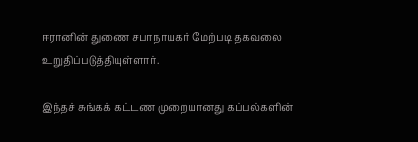ஈரானின் துணை சபாநாயகர் மேற்படி தகவலை உறுதிப்படுத்தியுள்ளார்.

இந்தச் சுங்கக் கட்டண முறையானது கப்பல்களின்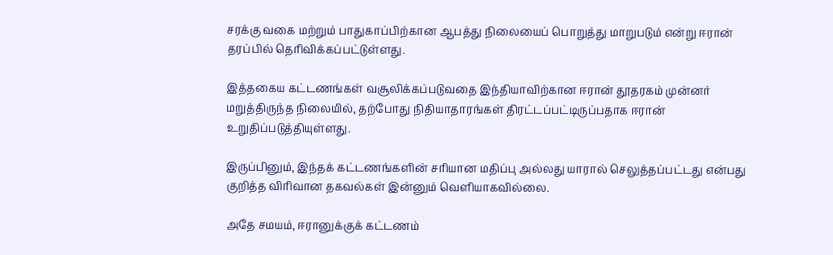சரக்கு வகை மற்றும் பாதுகாப்பிற்கான ஆபத்து நிலையைப் பொறுத்து மாறுபடும் என்று ஈரான் தரப்பில் தெரிவிக்கப்பட்டுள்ளது.

இத்தகைய கட்டணங்கள் வசூலிக்கப்படுவதை இந்தியாவிற்கான ஈரான் தூதரகம் முன்னர் மறுத்திருந்த நிலையில், தற்போது நிதியாதாரங்கள் திரட்டப்பட்டிருப்பதாக ஈரான் உறுதிப்படுத்தியுள்ளது.

இருப்பினும், இந்தக் கட்டணங்களின் சரியான மதிப்பு அல்லது யாரால் செலுத்தப்பட்டது என்பது குறித்த விரிவான தகவல்கள் இன்னும் வெளியாகவில்லை.

அதே சமயம், ஈரானுக்குக் கட்டணம்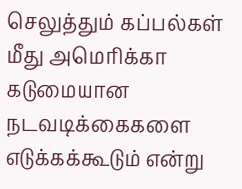செலுத்தும் கப்பல்கள் மீது அமெரிக்கா கடுமையான நடவடிக்கைகளை எடுக்கக்கூடும் என்று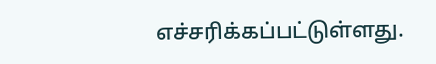எச்சரிக்கப்பட்டுள்ளது.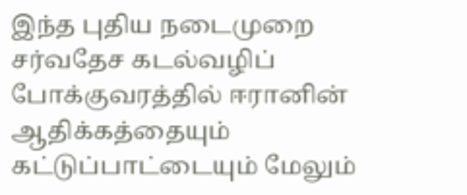இந்த புதிய நடைமுறை சர்வதேச கடல்வழிப் போக்குவரத்தில் ஈரானின் ஆதிக்கத்தையும் கட்டுப்பாட்டையும் மேலும்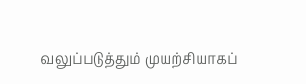வலுப்படுத்தும் முயற்சியாகப்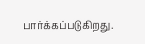பார்க்கப்படுகிறது.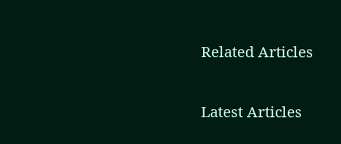Related Articles

Latest Articles